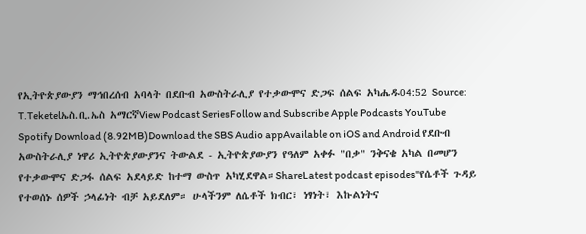የኢትዮጵያውያን ማኅበረሰብ አባላት በደቡብ አውስትራሊያ የተቃውሞና ድጋፍ ሰልፍ አካሔዱ04:52 Source: T.Teketelኤስ.ቢ.ኤስ አማርኛView Podcast SeriesFollow and Subscribe Apple Podcasts YouTube Spotify Download (8.92MB)Download the SBS Audio appAvailable on iOS and Android የደቡብ አውስትራሊያ ነዋሪ ኢትዮጵያውያንና ትውልደ - ኢትዮጵያውያን የዓለም አቀፉ "በቃ" ንቅናቄ አካል በመሆን የተቃውሞና ድጋፋ ሰልፍ አደላይድ ከተማ ውስጥ አካሂደዋል።ShareLatest podcast episodes"የሴቶች ጉዳይ የተወሰኑ ሰዎች ኃላፊነት ብቻ አይደለም። ሁላችንም ለሴቶች ክብር፣ ነፃነት፣ እኩልነትና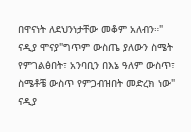በዋናነት ለደህንነታቸው መቆም አለብን።" ናዲያ ሞናያ"ግጥም ውስጤ ያለውን ስሜት የምገልፅበት፣ አንባቢን በእኔ ዓለም ውስጥ፣ ስሜቶቼ ውስጥ የምጋብዝበት መድረክ ነው" ናዲያ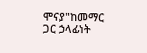ሞናያ"ከመማር ጋር ኃላፊነት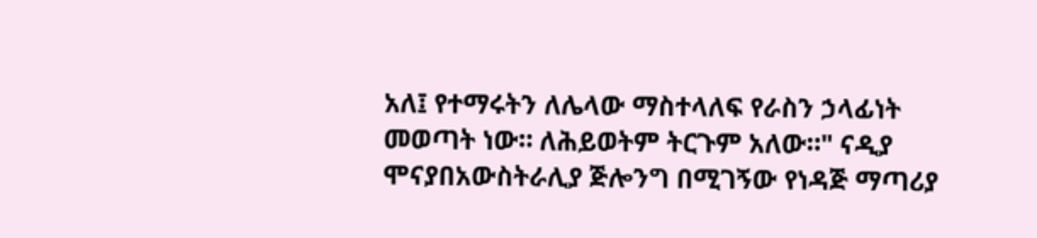አለ፤ የተማሩትን ለሌላው ማስተላለፍ የራስን ኃላፊነት መወጣት ነው። ለሕይወትም ትርጉም አለው።" ናዲያ ሞናያበአውስትራሊያ ጅሎንግ በሚገኝው የነዳጅ ማጣሪያ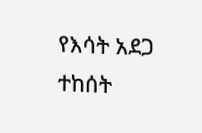የእሳት አደጋ ተከሰት